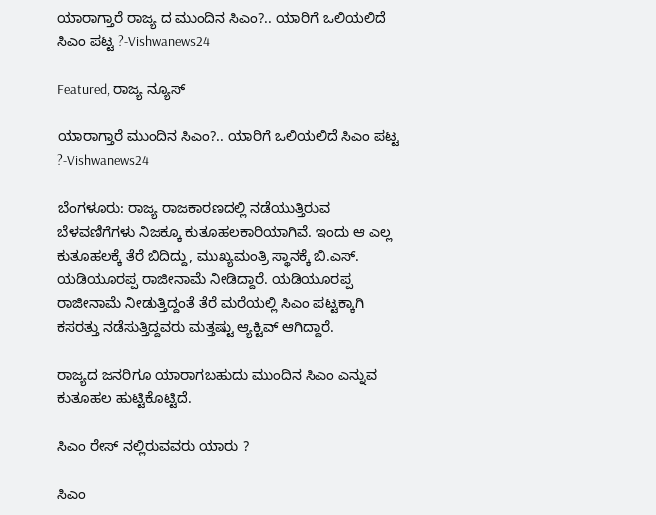ಯಾರಾಗ್ತಾರೆ ರಾಜ್ಯ ದ ಮುಂದಿನ ಸಿಎಂ?.. ಯಾರಿಗೆ ಒಲಿಯಲಿದೆ ಸಿಎಂ ಪಟ್ಟ ?-Vishwanews24

Featured, ರಾಜ್ಯ ನ್ಯೂಸ್

ಯಾರಾಗ್ತಾರೆ ಮುಂದಿನ ಸಿಎಂ?.. ಯಾರಿಗೆ ಒಲಿಯಲಿದೆ ಸಿಎಂ ಪಟ್ಟ ?-Vishwanews24

ಬೆಂಗಳೂರು: ರಾಜ್ಯ ರಾಜಕಾರಣದಲ್ಲಿ ನಡೆಯುತ್ತಿರುವ ಬೆಳವಣಿಗೆಗಳು ನಿಜಕ್ಕೂ ಕುತೂಹಲಕಾರಿಯಾಗಿವೆ. ಇಂದು ಆ ಎಲ್ಲ ಕುತೂಹಲಕ್ಕೆ ತೆರೆ ಬಿದಿದ್ದು, ಮುಖ್ಯಮಂತ್ರಿ ಸ್ಥಾನಕ್ಕೆ ಬಿ.ಎಸ್. ಯಡಿಯೂರಪ್ಪ ರಾಜೀನಾಮೆ ನೀಡಿದ್ದಾರೆ. ಯಡಿಯೂರಪ್ಪ ರಾಜೀನಾಮೆ ನೀಡುತ್ತಿದ್ದಂತೆ ತೆರೆ ಮರೆಯಲ್ಲಿ ಸಿಎಂ ಪಟ್ಟಕ್ಕಾಗಿ ಕಸರತ್ತು ನಡೆಸುತ್ತಿದ್ದವರು ಮತ್ತಷ್ಟು ಆ್ಯಕ್ಟಿವ್ ಆಗಿದ್ದಾರೆ.

ರಾಜ್ಯದ ಜನರಿಗೂ ಯಾರಾಗಬಹುದು ಮುಂದಿನ ಸಿಎಂ ಎನ್ನುವ ಕುತೂಹಲ ಹುಟ್ಟಿಕೊಟ್ಟಿದೆ.

ಸಿಎಂ ರೇಸ್ ನಲ್ಲಿರುವವರು ಯಾರು ?

ಸಿಎಂ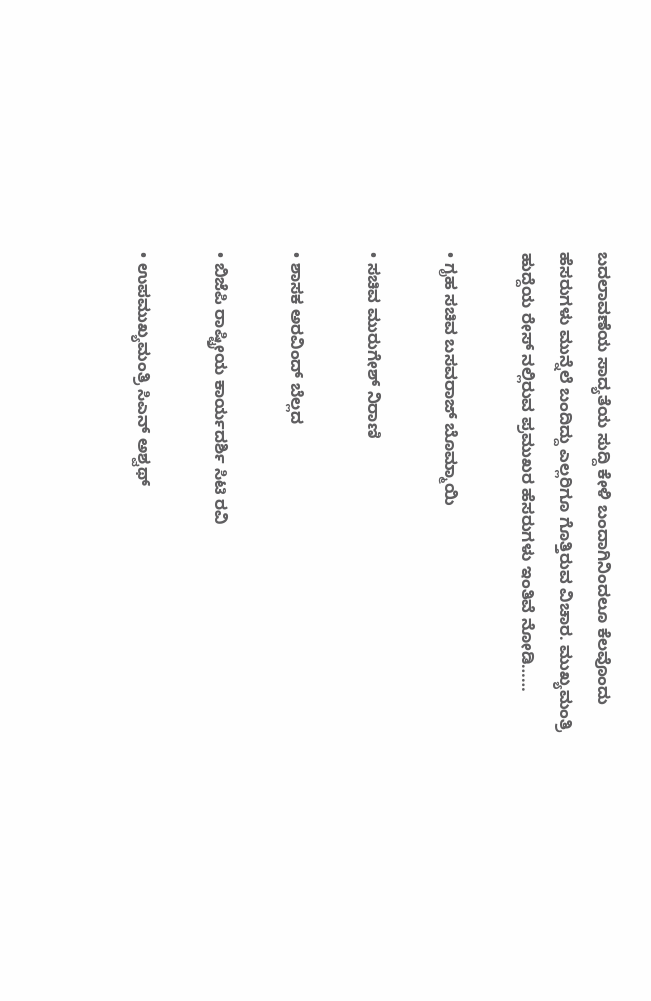ಬದಲಾವಣೆಯ ಸಾದ್ಯತೆಯ ಸುದ್ದಿ ಕೇಳಿ ಬಂದಾಗಿನಿಂದಲೂ ಕೆಲವೊಂದು ಹೆಸರುಗಳು ಮುನ್ನೆಲೆ ಬಂದಿದ್ದು ಎಲ್ಲರಿಗೂ ಗೊತ್ತಿರುವ ವಿಚಾರ. ಮುಖ್ಯಮಂತ್ರಿ ಹುದ್ದೆಯ ರೇಸ್ ನಲ್ಲಿರುವ ಪ್ರಮುಖರ ಹೆಸರುಗಳು ಇಂತಿವೆ ನೋಡಿ……

• ಗೃಹ ಸಚಿವ ಬಸವರಾಜ್ ಬೊಮ್ಮಾಯಿ

• ಸಚಿವ ಮುರುಗೇಶ್ ನಿರಾಣಿ

• ಶಾಸಕ ಅರವಿಂದ್ ಬೆಲ್ಲದ

• ಬಿಜೆಪಿ ರಾಷ್ಟ್ರೀಯ ಕಾರ್ಯದರ್ಶಿ ಸಿಟಿ ರವಿ

• ಉಪಮುಖ್ಯಮಂತ್ರಿ ಸಿಎನ್ ಅಶ್ವಥ್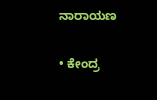ನಾರಾಯಣ

• ಕೇಂದ್ರ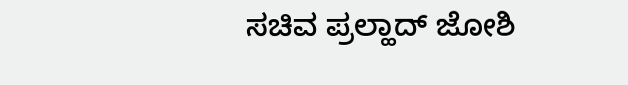ಸಚಿವ ಪ್ರಲ್ಹಾದ್ ಜೋಶಿ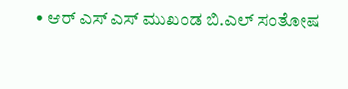• ಆರ್ ಎಸ್ ಎಸ್ ಮುಖಂಡ ಬಿ.ಎಲ್ ಸಂತೋಷ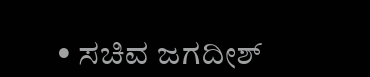• ಸಚಿವ ಜಗದೀಶ್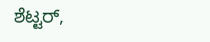ಶೆಟ್ಟರ್,